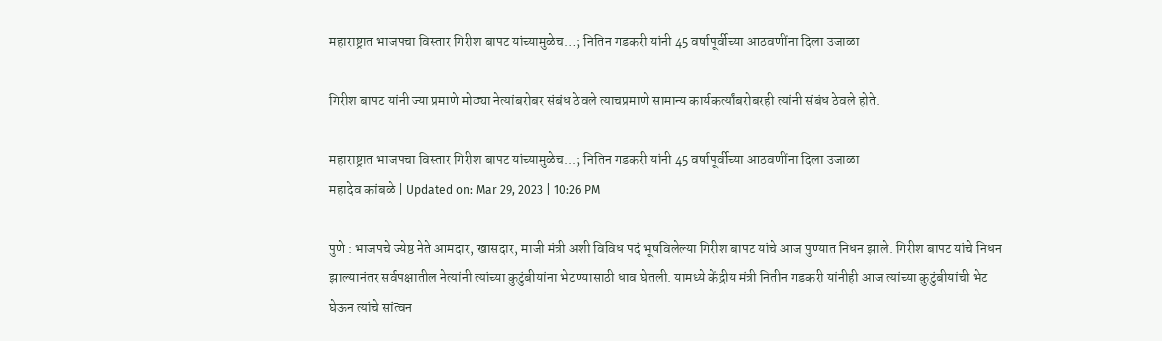महाराष्ट्रात भाजपचा विस्तार गिरीश बापट यांच्यामुळेच…; नितिन गडकरी यांनी 45 वर्षापूर्वीच्या आठवणींना दिला उजाळा

गिरीश बापट यांनी ज्या प्रमाणे मोठ्या नेत्यांबरोबर संबंध ठेवले त्याचप्रमाणे सामान्य कार्यकर्त्यांबरोबरही त्यांनी संबंध ठेवले होते.

महाराष्ट्रात भाजपचा विस्तार गिरीश बापट यांच्यामुळेच...; नितिन गडकरी यांनी 45 वर्षापूर्वीच्या आठवणींना दिला उजाळा
महादेव कांबळे | Updated on: Mar 29, 2023 | 10:26 PM

पुणे : भाजपचे ज्येष्ठ नेते आमदार, खासदार, माजी मंत्री अशी विविध पदं भूषविलेल्या गिरीश बापट यांचे आज पुण्यात निधन झाले. गिरीश बापट यांचे निधन झाल्यानंतर सर्वपक्षातील नेत्यांनी त्यांच्या कुटुंबीयांना भेटण्यासाठी धाव घेतली. यामध्ये केंद्रीय मंत्री नितीन गडकरी यांनीही आज त्यांच्या कुटुंबीयांची भेट घेऊन त्यांचे सांत्वन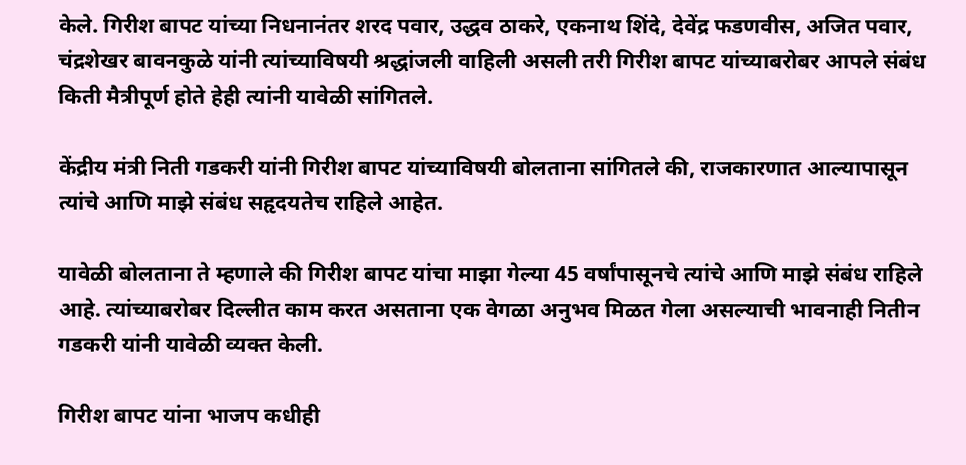केले. गिरीश बापट यांच्या निधनानंतर शरद पवार, उद्धव ठाकरे, एकनाथ शिंदे, देवेंद्र फडणवीस, अजित पवार, चंद्रशेखर बावनकुळे यांनी त्यांच्याविषयी श्रद्धांजली वाहिली असली तरी गिरीश बापट यांच्याबरोबर आपले संबंध किती मैत्रीपूर्ण होते हेही त्यांनी यावेळी सांगितले.

केंद्रीय मंत्री निती गडकरी यांनी गिरीश बापट यांच्याविषयी बोलताना सांगितले की, राजकारणात आल्यापासून त्यांचे आणि माझे संबंध सहृदयतेच राहिले आहेत.

यावेळी बोलताना ते म्हणाले की गिरीश बापट यांचा माझा गेल्या 45 वर्षांपासूनचे त्यांचे आणि माझे संबंध राहिले आहे. त्यांच्याबरोबर दिल्लीत काम करत असताना एक वेगळा अनुभव मिळत गेला असल्याची भावनाही नितीन गडकरी यांनी यावेळी व्यक्त केली.

गिरीश बापट यांना भाजप कधीही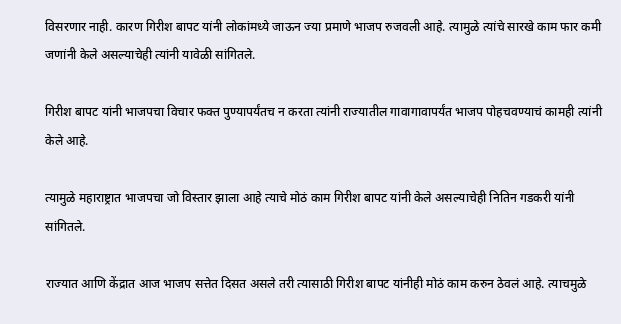विसरणार नाही. कारण गिरीश बापट यांनी लोकांमध्ये जाऊन ज्या प्रमाणे भाजप रुजवली आहे. त्यामुळे त्यांचे सारखे काम फार कमी जणांनी केले असल्याचेही त्यांनी यावेळी सांगितले.

गिरीश बापट यांनी भाजपचा विचार फक्त पुण्यापर्यंतच न करता त्यांनी राज्यातील गावागावापर्यंत भाजप पोहचवण्याचं कामही त्यांनी केले आहे.

त्यामुळे महाराष्ट्रात भाजपचा जो विस्तार झाला आहे त्याचे मोठं काम गिरीश बापट यांनी केले असल्याचेही नितिन गडकरी यांनी सांगितले.

राज्यात आणि केंद्रात आज भाजप सत्तेत दिसत असले तरी त्यासाठी गिरीश बापट यांनीही मोठं काम करुन ठेवलं आहे. त्याचमुळे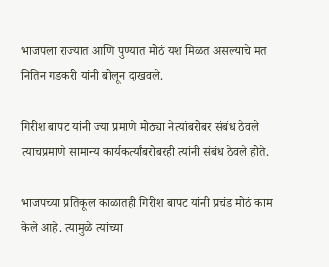भाजपला राज्यात आणि पुण्यात मोठं यश मिळत असल्याचे मत नितिन गडकरी यांनी बोलून दाखवले.

गिरीश बापट यांनी ज्या प्रमाणे मोठ्या नेत्यांबरोबर संबंध ठेवले त्याचप्रमाणे सामान्य कार्यकर्त्यांबरोबरही त्यांनी संबंध ठेवले होते.

भाजपच्या प्रतिकूल काळातही गिरीश बापट यांनी प्रचंड मोठं काम केले आहे. त्यामुळे त्यांच्या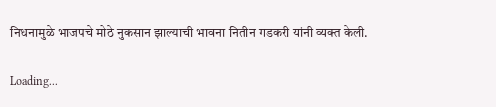निधनामुळे भाजपचे मोठे नुकसान झाल्याची भावना नितीन गडकरी यांनी व्यक्त केली.

Loading...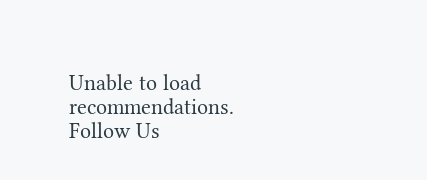Unable to load recommendations.
Follow Us